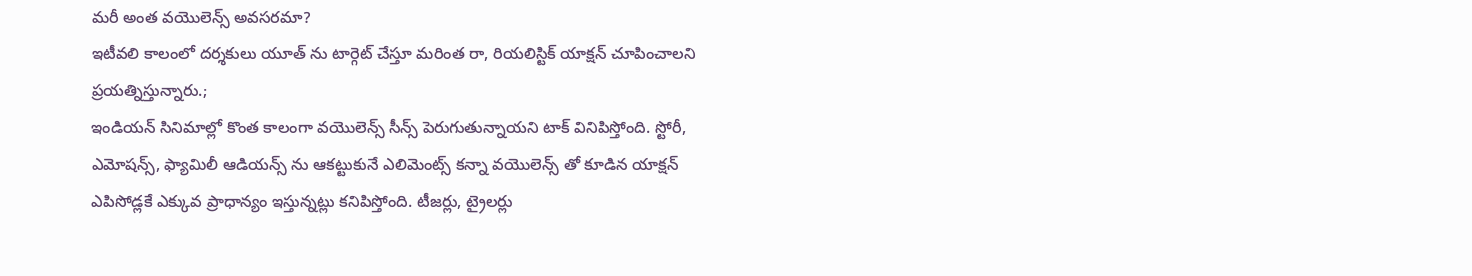మరీ అంత వయొలెన్స్ అవసరమా?
ఇటీవలి కాలంలో దర్శకులు యూత్ ను టార్గెట్ చేస్తూ మరింత రా, రియలిస్టిక్ యాక్షన్ చూపించాలని ప్రయత్నిస్తున్నారు.;
ఇండియన్ సినిమాల్లో కొంత కాలంగా వయొలెన్స్ సీన్స్ పెరుగుతున్నాయని టాక్ వినిపిస్తోంది. స్టోరీ, ఎమోషన్స్, ఫ్యామిలీ ఆడియన్స్ ను ఆకట్టుకునే ఎలిమెంట్స్ కన్నా వయొలెన్స్ తో కూడిన యాక్షన్ ఎపిసోడ్లకే ఎక్కువ ప్రాధాన్యం ఇస్తున్నట్లు కనిపిస్తోంది. టీజర్లు, ట్రైలర్లు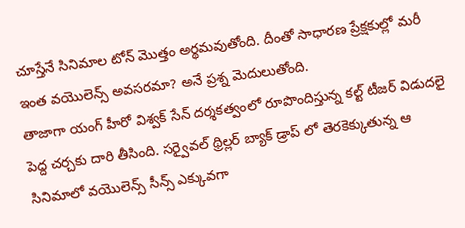చూస్తేనే సినిమాల టోన్ మొత్తం అర్థమవుతోంది. దీంతో సాధారణ ప్రేక్షకుల్లో మరీ ఇంత వయొలెన్స్ అవసరమా? అనే ప్రశ్న మెదులుతోంది.
తాజాగా యంగ్ హీరో విశ్వక్ సేన్ దర్శకత్వంలో రూపొందిస్తున్న కల్ట్ టీజర్ విడుదలై పెద్ద చర్చకు దారి తీసింది. సర్వైవల్ థ్రిల్లర్ బ్యాక్ డ్రాప్ లో తెరకెక్కుతున్న ఆ సినిమాలో వయొలెన్స్ సీన్స్ ఎక్కువగా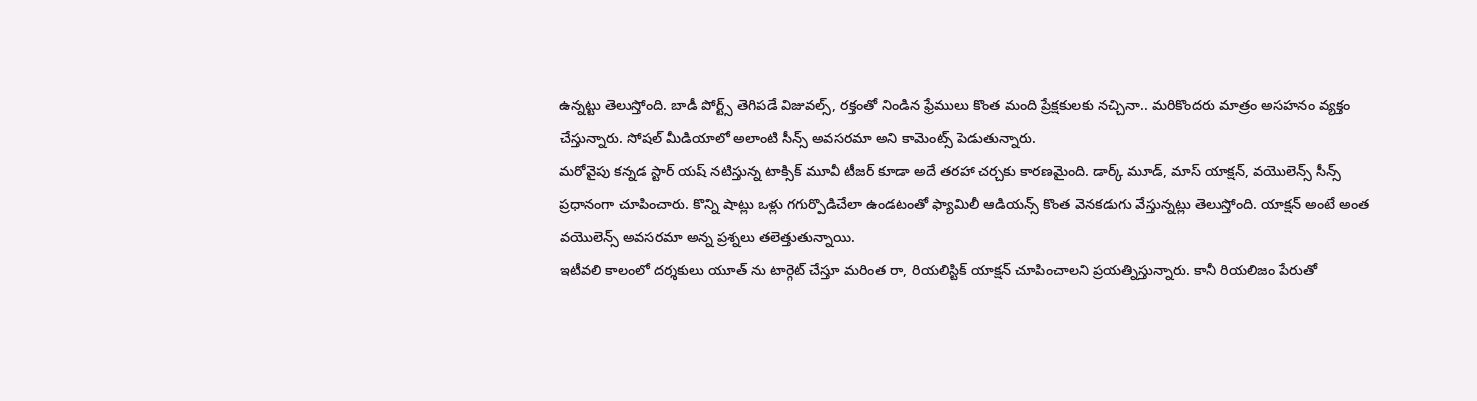ఉన్నట్టు తెలుస్తోంది. బాడీ పోర్ట్స్ తెగిపడే విజువల్స్, రక్తంతో నిండిన ఫ్రేములు కొంత మంది ప్రేక్షకులకు నచ్చినా.. మరికొందరు మాత్రం అసహనం వ్యక్తం చేస్తున్నారు. సోషల్ మీడియాలో అలాంటి సీన్స్ అవసరమా అని కామెంట్స్ పెడుతున్నారు.
మరోవైపు కన్నడ స్టార్ యష్ నటిస్తున్న టాక్సిక్ మూవీ టీజర్ కూడా అదే తరహా చర్చకు కారణమైంది. డార్క్ మూడ్, మాస్ యాక్షన్, వయొలెన్స్ సీన్స్ ప్రధానంగా చూపించారు. కొన్ని షాట్లు ఒళ్లు గగుర్పొడిచేలా ఉండటంతో ఫ్యామిలీ ఆడియన్స్ కొంత వెనకడుగు వేస్తున్నట్లు తెలుస్తోంది. యాక్షన్ అంటే అంత వయొలెన్స్ అవసరమా అన్న ప్రశ్నలు తలెత్తుతున్నాయి.
ఇటీవలి కాలంలో దర్శకులు యూత్ ను టార్గెట్ చేస్తూ మరింత రా, రియలిస్టిక్ యాక్షన్ చూపించాలని ప్రయత్నిస్తున్నారు. కానీ రియలిజం పేరుతో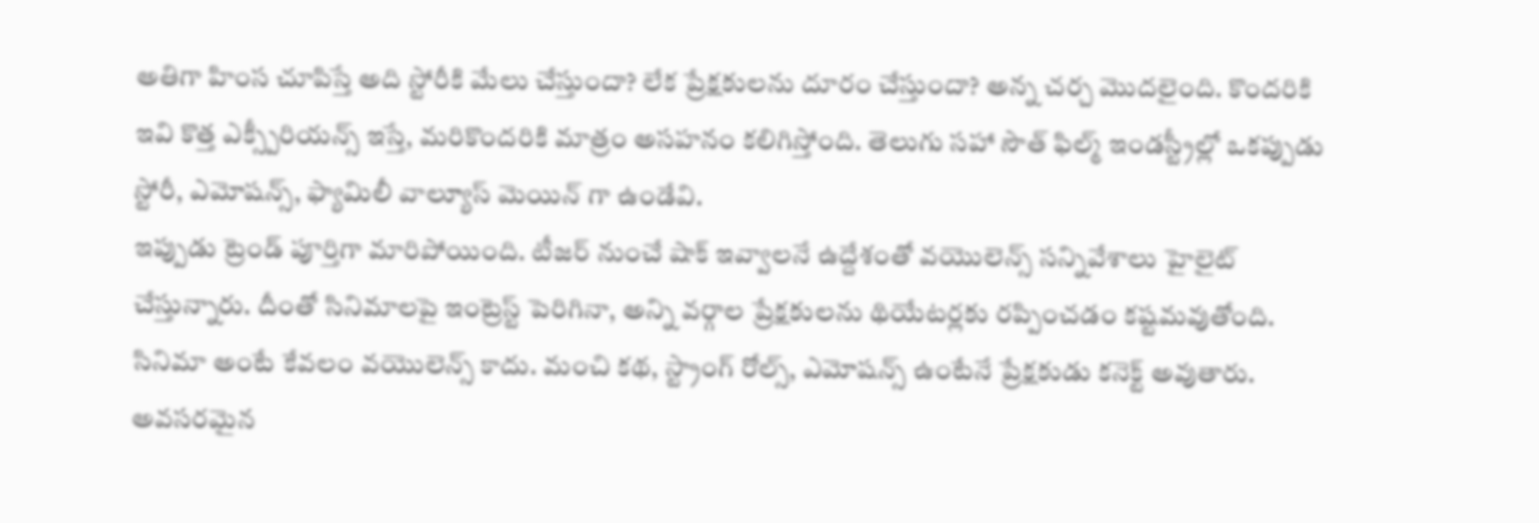అతిగా హింస చూపిస్తే అది స్టోరీకి మేలు చేస్తుందా? లేక ప్రేక్షకులను దూరం చేస్తుందా? అన్న చర్చ మొదలైంది. కొందరికి ఇవి కొత్త ఎక్స్పీరియన్స్ ఇస్తే, మరికొందరికి మాత్రం అసహనం కలిగిస్తోంది. తెలుగు సహా సౌత్ ఫిల్మ్ ఇండస్ట్రీల్లో ఒకప్పుడు స్టోరీ, ఎమోషన్స్, ఫ్యామిలీ వాల్యూస్ మెయిన్ గా ఉండేవి.
ఇప్పుడు ట్రెండ్ పూర్తిగా మారిపోయింది. టీజర్ నుంచే షాక్ ఇవ్వాలనే ఉద్దేశంతో వయొలెన్స్ సన్నివేశాలు హైలైట్ చేస్తున్నారు. దీంతో సినిమాలపై ఇంట్రెస్ట్ పెరిగినా, అన్ని వర్గాల ప్రేక్షకులను థియేటర్లకు రప్పించడం కష్టమవుతోంది. సినిమా అంటే కేవలం వయొలెన్స్ కాదు. మంచి కథ, స్ట్రాంగ్ రోల్స్, ఎమోషన్స్ ఉంటేనే ప్రేక్షకుడు కనెక్ట్ అవుతారు. అవసరమైన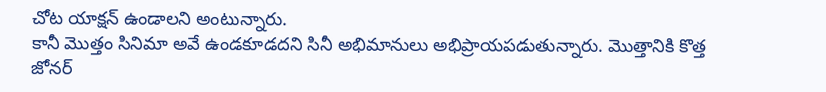చోట యాక్షన్ ఉండాలని అంటున్నారు.
కానీ మొత్తం సినిమా అవే ఉండకూడదని సినీ అభిమానులు అభిప్రాయపడుతున్నారు. మొత్తానికి కొత్త జోనర్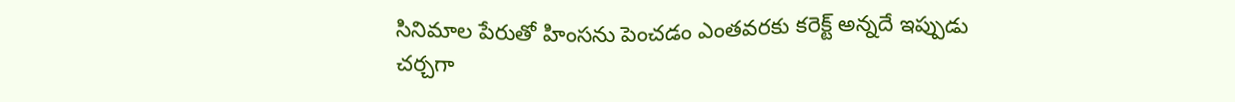సినిమాల పేరుతో హింసను పెంచడం ఎంతవరకు కరెక్ట్ అన్నదే ఇప్పుడు చర్చగా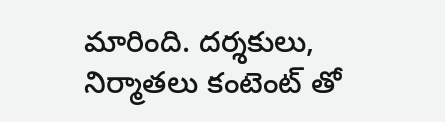మారింది. దర్శకులు, నిర్మాతలు కంటెంట్ తో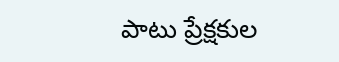పాటు ప్రేక్షకుల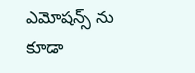ఎమోషన్స్ ను కూడా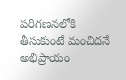పరిగణనలోకి తీసుకుంటే మంచిదనే అభిప్రాయం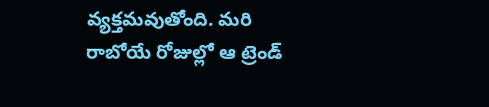వ్యక్తమవుతోంది. మరి రాబోయే రోజుల్లో ఆ ట్రెండ్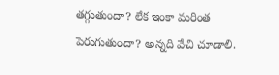తగ్గుతుందా? లేక ఇంకా మరింత పెరుగుతుందా? అన్నది వేచి చూడాలి.